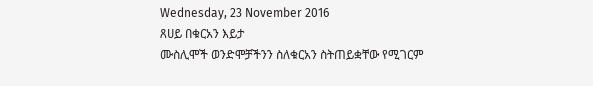Wednesday, 23 November 2016
ጸሀይ በቁርአን እይታ
ሙስሊሞች ወንድሞቻችንን ስለቁርአን ስትጠይቋቸው የሚገርም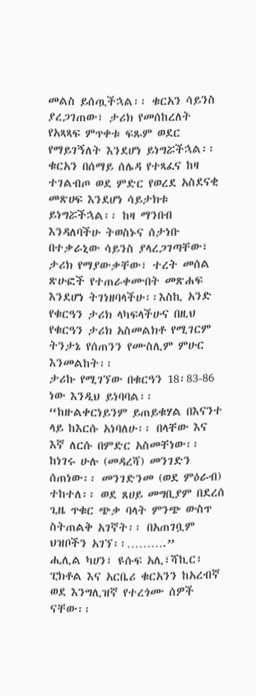መልስ ይሰጧችኋል፡፡ ቁርአን ሳይንስ ያረጋገጠው፣ ታሪክ የመሰከረለት የአጻጻፍ ምጥቀቱ ፍጹም ወደር የማይገኝለት እንደሆነ ይነግሯችኋል፡፡ቁርአን በሰማይ ሰሌዳ የተጻፈና ከዛ ተገልብጦ ወደ ምድር የወረደ አስደናቂ መጽሀፍ እንደሆነ ሳይታክቱ ይነግሯችኋል፡፡ ከዛ ማንበብ እንዳለባችሁ ትወስኑና ሰታነቡ በተቃራኒው ሳይንስ ያላረጋገጣቸው፣ ታሪክ የማያውቃቸው፣ ተረት መሰል ጽሁፎች የተጠራቀሙበት መጽሐፍ እንደሆነ ትገነዘባላችሁ፡፡እስኪ አንድ የቁርዓን ታሪክ ላካፍላችሁና በዚህ የቁርዓን ታሪክ አስመልክቶ የሚገርም ትንታኔ የሰጠንን የሙስሊም ምሁር እንመልከት፡፡
ታሪኩ የሚገኘው በቁርዓን 18፡83-86 ነው እንዲህ ይነባባል፡፡
“ከዙልቀርነይንም ይጠይቁሃል በእናንተ ላይ ከእርሱ አነባለሁ፡፡ በላቸው እና እኛ ለርሱ በምድር አስመቸነው፡፡ ከነገሩ ሁሉ (መዳረሻ) መንገድን ሰጠነው፡፡ መንገድንመ (ወደ ምዕራብ) ተከተለ፡፡ ወደ ጸሀይ መግቢያም በደረሰ ጊዜ ጥቁር ጭቃ ባላት ምንጭ ውስጥ ስትጠልቅ አገኛት፡፡ በአጠገቧም ህዝቦችን አገኘ፡፡……….”
ሒሊል ካሀን፣ ዩሱፍ አሊ፣ሻኪር፣ ፒክቶል እና አርቤሪ ቁርአንን ከአረብኛ ወደ እንግሊዝኛ የተረጎሙ ሰዎች ናቸው፡፡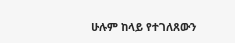ሁሉም ከላይ የተገለጸውን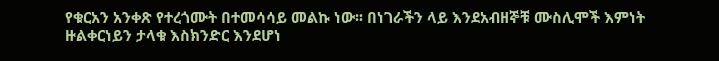የቁርአን አንቀጽ የተረጎሙት በተመሳሳይ መልኩ ነው፡፡ በነገራችን ላይ እንደአብዘኞቹ ሙስሊሞች እምነት ዙልቀርነይን ታላቁ እስክንድር እንደሆነ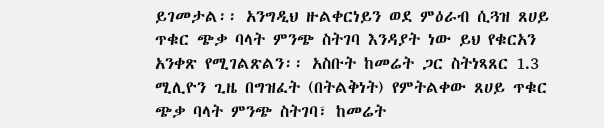ይገመታል፡፡ አንግዲህ ዙልቀርነይን ወደ ምዕራብ ሲጓዝ ጸሀይ ጥቁር ጭቃ ባላት ምንጭ ስትገባ እንዳያት ነው ይህ የቁርአን አንቀጽ የሚገልጽልን፡፡ አስቡት ከመሬት ጋር ስትነጻጸር 1.3 ሚሊዮን ጊዜ በግዝፈት (በትልቅነት) የምትልቀው ጸሀይ ጥቁር ጭቃ ባላት ምንጭ ስትገባ፣ ከመሬት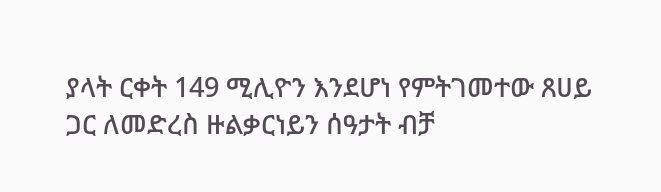ያላት ርቀት 149 ሚሊዮን እንደሆነ የምትገመተው ጸሀይ ጋር ለመድረስ ዙልቃርነይን ሰዓታት ብቻ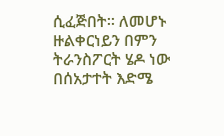ሲፈጅበት፡፡ ለመሆኑ ዙልቀርነይን በምን ትራንስፖርት ሄዶ ነው በሰአታተት እድሜ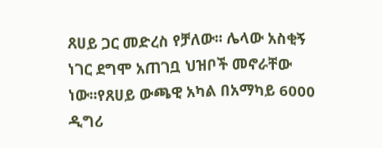ጸሀይ ጋር መድረስ የቻለው፡፡ ሌላው አስቂኝ ነገር ደግሞ አጠገቧ ህዝቦች መኖራቸው ነው፡፡የጸሀይ ውጫዊ አካል በአማካይ 6000 ዲግሪ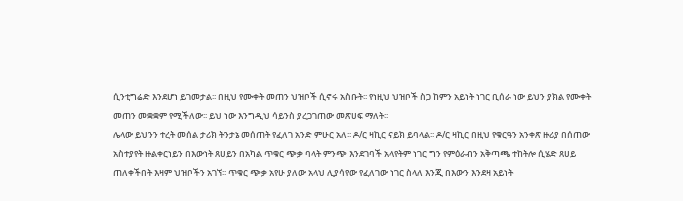ሲንቲግሬድ እንደሆነ ይገመታል፡፡ በዚህ የሙቀት መጠን ህዝቦች ሲኖሩ አስቡት፡፡ የነዚህ ህዝቦች ስጋ ከምን አይነት ነገር ቢሰራ ነው ይህን ያክል የሙቀት መጠን መቋቋም የሚችለው፡፡ ይህ ነው እንግዲህ ሳይንስ ያረጋገጠው መጽሀፍ ማለት፡፡
ሌላው ይህንን ተረት መሰል ታሪክ ትንታኔ መሰጠት የፈለገ አንድ ምሁር አለ፡፡ ዶ/ር ዛኪር ናይክ ይባላል፡፡ ዶ/ር ዛኪር በዚህ የቁርዓን አንቀጽ ዙሪያ በሰጠው አስተያየት ዙልቀርነይን በእውነት ጸሀይን በአካል ጥቁር ጭቃ ባላት ምንጭ እንደገባች አላየትም ነገር ግን የምዕራብን አቅጣጫ ተከትሎ ሲሄድ ጸሀይ ጠለቀችበት እዛም ህዝቦችን አገኘ፡፡ ጥቁር ጭቃ አየሁ ያለው አላህ ሊያሳየው የፈለገው ነገር ስላለ እንጂ በእውን እንደዛ አይነት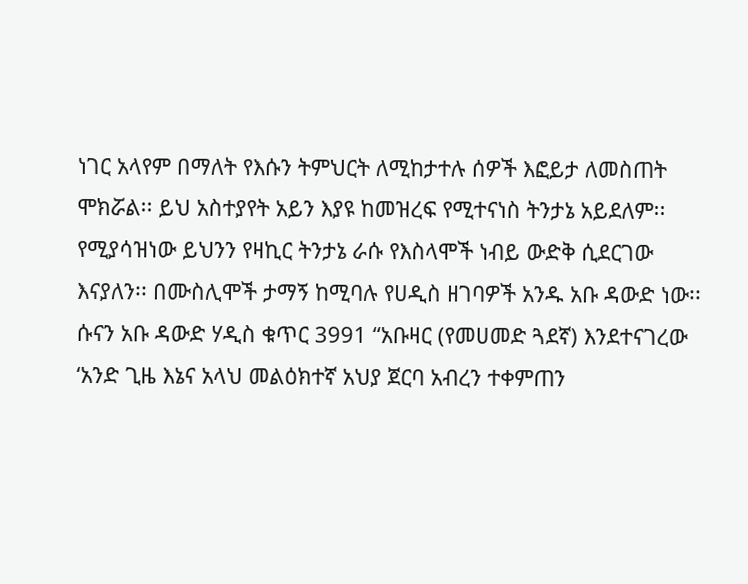ነገር አላየም በማለት የእሱን ትምህርት ለሚከታተሉ ሰዎች እፎይታ ለመስጠት ሞክሯል፡፡ ይህ አስተያየት አይን እያዩ ከመዝረፍ የሚተናነስ ትንታኔ አይደለም፡፡
የሚያሳዝነው ይህንን የዛኪር ትንታኔ ራሱ የእስላሞች ነብይ ውድቅ ሲደርገው እናያለን፡፡ በሙስሊሞች ታማኝ ከሚባሉ የሀዲስ ዘገባዎች አንዱ አቡ ዳውድ ነው፡፡ ሱናን አቡ ዳውድ ሃዲስ ቁጥር 3991 “አቡዛር (የመሀመድ ጓደኛ) እንደተናገረው ‘አንድ ጊዜ እኔና አላህ መልዕክተኛ አህያ ጀርባ አብረን ተቀምጠን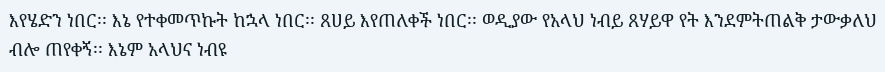እየሄድን ነበር፡፡ እኔ የተቀመጥኩት ከኋላ ነበር፡፡ ጸሀይ እየጠለቀች ነበር፡፡ ወዲያው የአላህ ነብይ ጸሃይዋ የት እንደምትጠልቅ ታውቃለህ ብሎ ጠየቀኝ፡፡ እኔም አላህና ነብዩ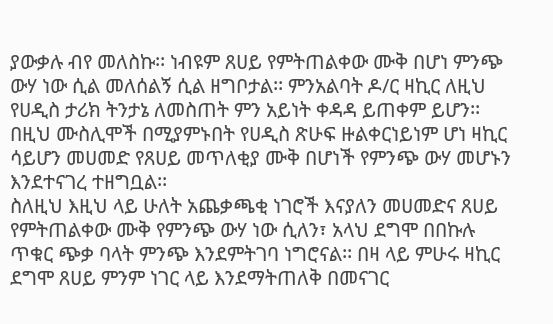ያውቃሉ ብየ መለስኩ፡፡ ነብዩም ጸሀይ የምትጠልቀው ሙቅ በሆነ ምንጭ ውሃ ነው ሲል መለሰልኝ ሲል ዘግቦታል፡፡ ምንአልባት ዶ/ር ዛኪር ለዚህ የሀዲስ ታሪክ ትንታኔ ለመስጠት ምን አይነት ቀዳዳ ይጠቀም ይሆን፡፡ በዚህ ሙስሊሞች በሚያምኑበት የሀዲስ ጽሁፍ ዙልቀርነይነም ሆነ ዛኪር ሳይሆን መሀመድ የጸሀይ መጥለቂያ ሙቅ በሆነች የምንጭ ውሃ መሆኑን እንደተናገረ ተዘግቧል፡፡
ስለዚህ እዚህ ላይ ሁለት አጨቃጫቂ ነገሮች እናያለን መሀመድና ጸሀይ የምትጠልቀው ሙቅ የምንጭ ውሃ ነው ሲለን፣ አላህ ደግሞ በበኩሉ ጥቁር ጭቃ ባላት ምንጭ እንደምትገባ ነግሮናል፡፡ በዛ ላይ ምሁሩ ዛኪር ደግሞ ጸሀይ ምንም ነገር ላይ እንደማትጠለቅ በመናገር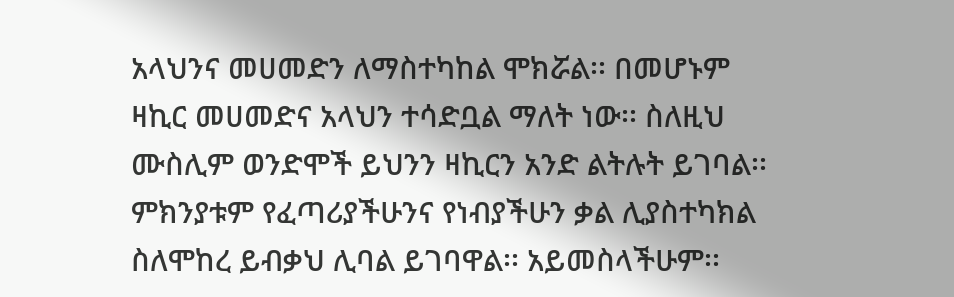አላህንና መሀመድን ለማስተካከል ሞክሯል፡፡ በመሆኑም ዛኪር መሀመድና አላህን ተሳድቧል ማለት ነው፡፡ ስለዚህ ሙስሊም ወንድሞች ይህንን ዛኪርን አንድ ልትሉት ይገባል፡፡ ምክንያቱም የፈጣሪያችሁንና የነብያችሁን ቃል ሊያስተካክል ስለሞከረ ይብቃህ ሊባል ይገባዋል፡፡ አይመስላችሁም፡፡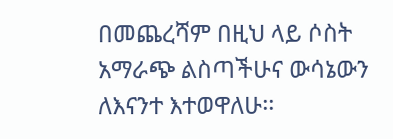በመጨረሻም በዚህ ላይ ሶስት አማራጭ ልስጣችሁና ውሳኔውን ለእናንተ እተወዋለሁ፡፡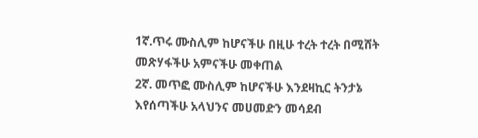1ኛ.ጥሩ ሙስሊም ከሆናችሁ በዚሁ ተረት ተረት በሚሸት መጽሃፋችሁ አምናችሁ መቀጠል
2ኛ. መጥፎ ሙስሊም ከሆናችሁ እንደዛኪር ትንታኔ እየሰጣችሁ አላህንና መሀመድን መሳደብ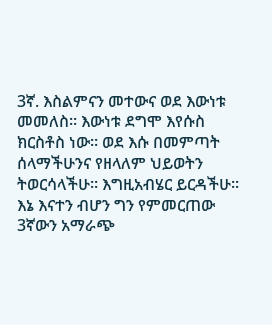3ኛ. እስልምናን መተውና ወደ እውነቱ መመለስ፡፡ እውነቱ ደግሞ እየሱስ ክርስቶስ ነው፡፡ ወደ እሱ በመምጣት ሰላማችሁንና የዘላለም ህይወትን ትወርሳላችሁ፡፡ እግዚአብሄር ይርዳችሁ፡፡ እኔ እናተን ብሆን ግን የምመርጠው 3ኛውን አማራጭ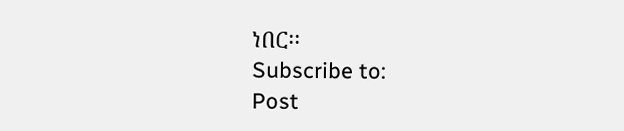ነበር፡፡
Subscribe to:
Post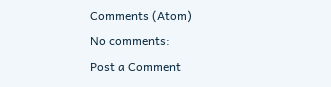Comments (Atom)
No comments:
Post a Comment